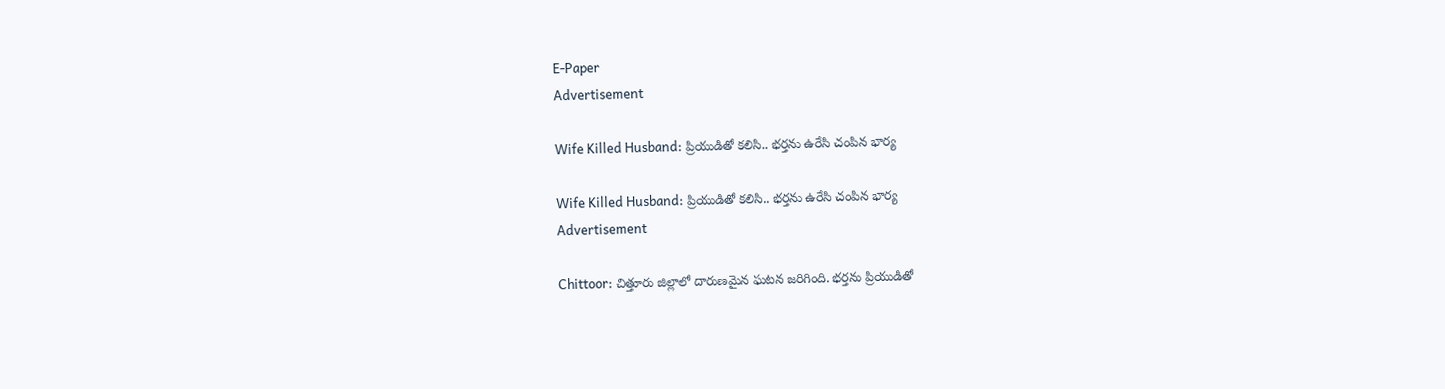E-Paper
Advertisement

Wife Killed Husband: ప్రియుడితో కలిసి.. భర్తను ఉరేసి చంపిన భార్య

Wife Killed Husband: ప్రియుడితో కలిసి.. భర్తను ఉరేసి చంపిన భార్య
Advertisement

Chittoor: చిత్తూరు జిల్లాలో దారుణమైన ఘటన జరిగింది. భర్తను ప్రియుడితో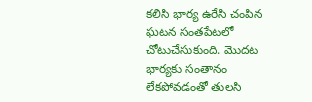కలిసి భార్య ఉరేసి చంపిన ఘటన సంతపేటలో చోటుచేసుకుంది. మెుదట భార్యకు సంతానం లేకపోవడంతో తులసి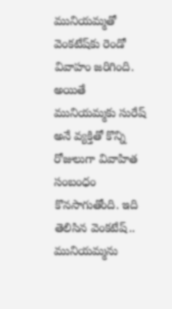మునియమ్మతో వెంకటేష్‌కు రెండో వివాహం జరిగింది. అయితే మునియమ్మకు సురేష్ అనే వ్యక్తితో కొన్ని రోజులుగా వివాహిత సంబంధం కొనసాగుతోంది. ఇది తెలిసిన వెంకటేష్.. మునియమ్మను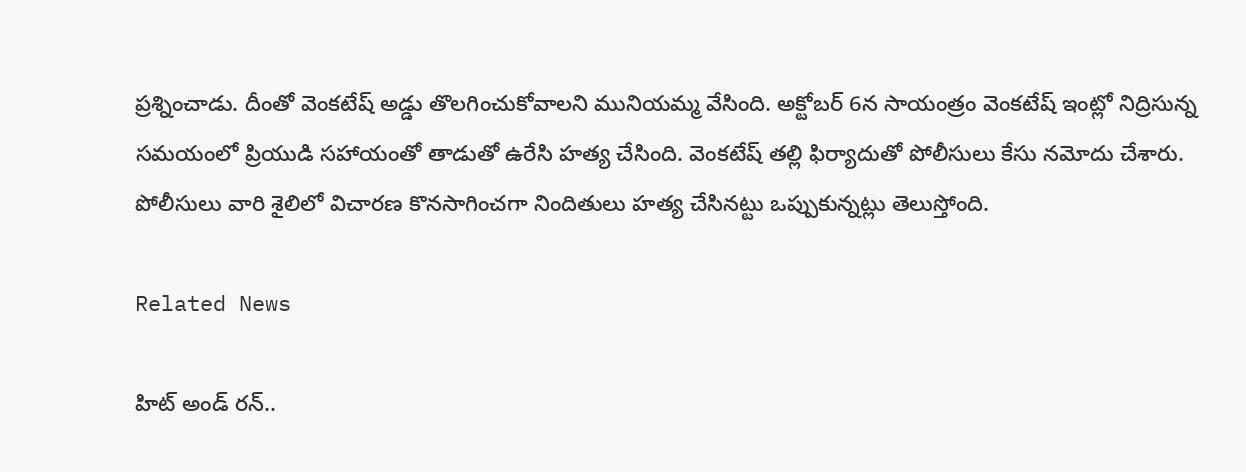ప్రశ్నించాడు. దీంతో వెంకటేష్ అడ్డు తొలగించుకోవాలని మునియమ్మ వేసింది. అక్టోబర్ 6న సాయంత్రం వెంకటేష్ ఇంట్లో నిద్రిసున్న సమయంలో ప్రియుడి సహాయంతో తాడుతో ఉరేసి హత్య చేసింది. వెంకటేష్ తల్లి ఫిర్యాదుతో పోలీసులు కేసు నమోదు చేశారు. పోలీసులు వారి శైలిలో విచారణ కొనసాగించగా నిందితులు హత్య చేసినట్టు ఒప్పుకున్నట్లు తెలుస్తోంది.

Related News

హిట్ అండ్ రన్..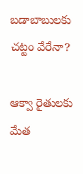బడాబాబులకు చట్టం వేరేనా?

ఆక్వా రైతులకు మేత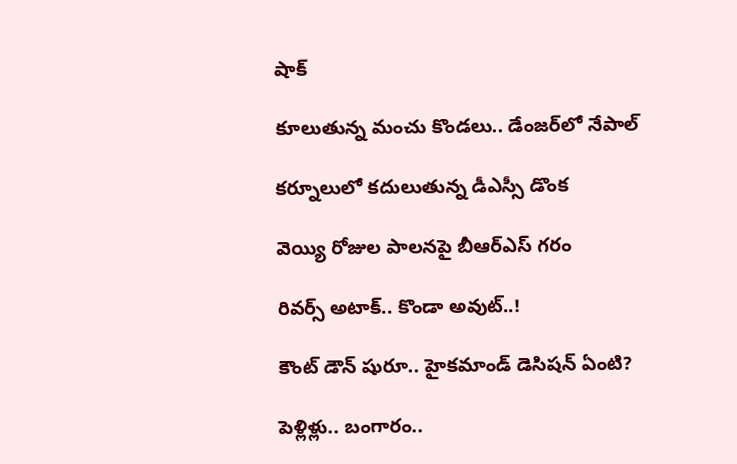షాక్

కూలుతున్న మంచు కొండలు.. డేంజర్‌‌లో నేపాల్

కర్నూలులో కదులుతున్న డీఎస్సీ డొంక

వెయ్యి రోజుల పాలనపై బీఆర్ఎస్ గరం

రివర్స్ అటాక్.. కొండా అవుట్..!

కౌంట్ డౌన్ షురూ.. హైకమాండ్ డెసిషన్ ఏంటి?

పెళ్లిళ్లు.. బంగారం..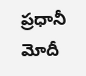ప్రధానీ మోదీ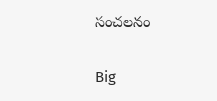సంచలనం

Big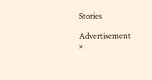Stories

Advertisement
×